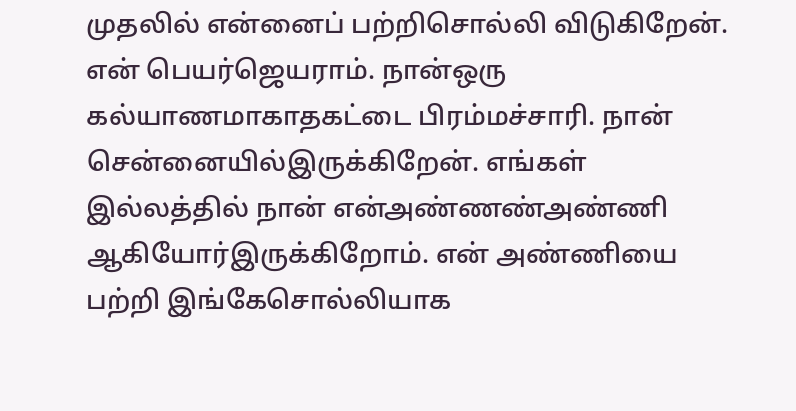முதலில் என்னைப் பற்றிசொல்லி விடுகிறேன். என் பெயர்ஜெயராம். நான்ஒரு கல்யாணமாகாதகட்டை பிரம்மச்சாரி. நான் சென்னையில்இருக்கிறேன். எங்கள் இல்லத்தில் நான் என்அண்ணண்அண்ணி ஆகியோர்இருக்கிறோம். என் அண்ணியை பற்றி இங்கேசொல்லியாக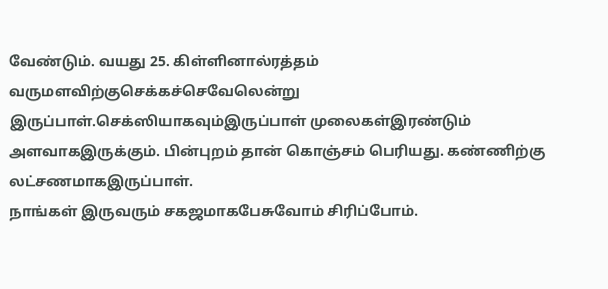வேண்டும். வயது 25. கிள்ளினால்ரத்தம் வருமளவிற்குசெக்கச்செவேலென்று இருப்பாள்.செக்ஸியாகவும்இருப்பாள் முலைகள்இரண்டும் அளவாகஇருக்கும். பின்புறம் தான் கொஞ்சம் பெரியது. கண்ணிற்கு லட்சணமாகஇருப்பாள்.
நாங்கள் இருவரும் சகஜமாகபேசுவோம் சிரிப்போம்.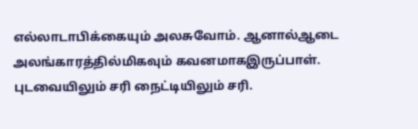எல்லாடாபிக்கையும் அலசுவோம். ஆனால்ஆடை அலங்காரத்தில்மிகவும் கவனமாகஇருப்பாள். புடவையிலும் சரி நைட்டியிலும் சரி.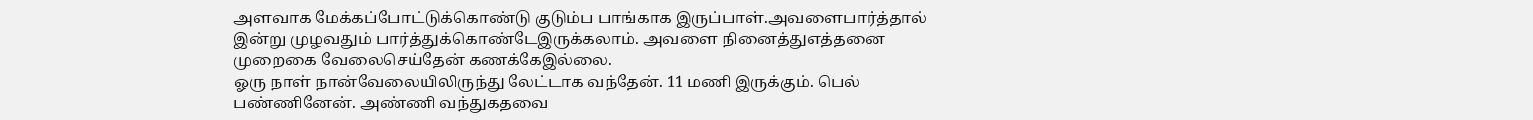அளவாக மேக்கப்போட்டுக்கொண்டு குடும்ப பாங்காக இருப்பாள்.அவளைபார்த்தால் இன்று முழவதும் பார்த்துக்கொண்டேஇருக்கலாம். அவளை நினைத்துஎத்தனை முறைகை வேலைசெய்தேன் கணக்கேஇல்லை.
ஓரு நாள் நான்வேலையிலிருந்து லேட்டாக வந்தேன். 11 மணி இருக்கும். பெல் பண்ணினேன். அண்ணி வந்துகதவை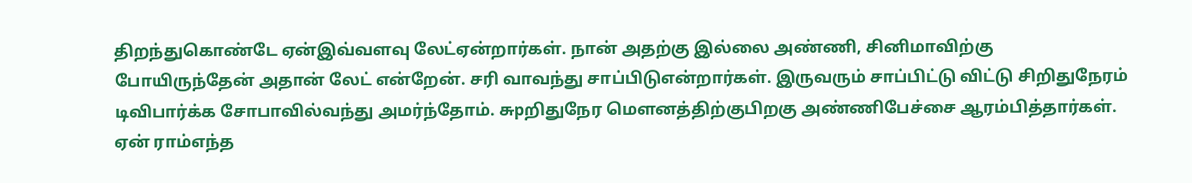திறந்துகொண்டே ஏன்இவ்வளவு லேட்ஏன்றார்கள். நான் அதற்கு இல்லை அண்ணி, சினிமாவிற்கு போயிருந்தேன் அதான் லேட் என்றேன். சரி வாவந்து சாப்பிடுஎன்றார்கள். இருவரும் சாப்பிட்டு விட்டு சிறிதுநேரம் டிவிபார்க்க சோபாவில்வந்து அமர்ந்தோம். சுpறிதுநேர மௌனத்திற்குபிறகு அண்ணிபேச்சை ஆரம்பித்தார்கள். ஏன் ராம்எந்த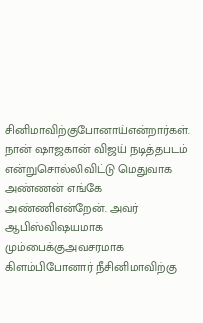சினிமாவிற்குபோனாய்என்றார்கள். நான் ஷாஜகான் விஜய் நடித்தபடம் என்றுசொல்லிவிட்டு மெதுவாக அண்ணன் எங்கே அண்ணிஎன்றேன். அவர் ஆபிஸ்விஷயமாக மும்பைக்குஅவசரமாக கிளம்பிபோனார் நீசினிமாவிற்கு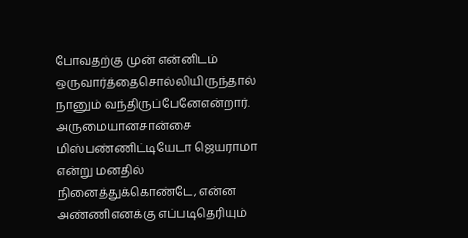போவதற்கு முன் என்னிடம் ஒருவார்த்தைசொல்லியிருந்தால் நானும் வந்திருப்பேனேஎன்றார். அருமையானசான்சை மிஸ்பண்ணிட்டியேடா ஜெயராமா என்று மனதில் நினைத்துக்கொண்டே, என்ன அண்ணிஎனக்கு எப்படிதெரியும்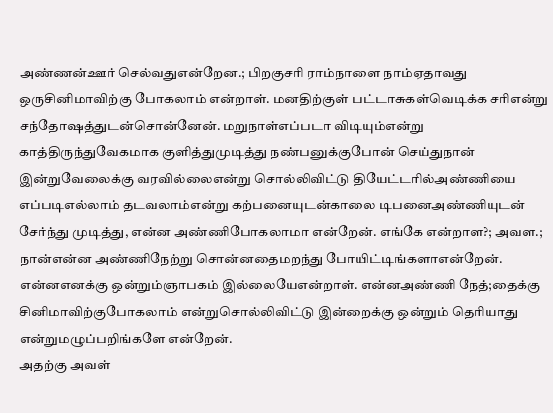அண்ணன்ஊர் செல்வதுஎன்றேன.; பிறகுசரி ராம்நாளை நாம்ஏதாவது ஒருசினிமாவிற்கு போகலாம் என்றாள். மனதிற்குள் பட்டாசுகள்வெடிக்க சரிஎன்று சந்தோஷத்துடன்சொன்னேன். மறுநாள்எப்படா விடியும்என்று காத்திருந்துவேகமாக குளித்துமுடித்து நண்பனுக்குபோன் செய்துநான் இன்றுவேலைக்கு வரவில்லைஎன்று சொல்லிவிட்டு தியேட்டரில்அண்ணியை எப்படிஎல்லாம் தடவலாம்என்று கற்பனையுடன்காலை டிபனைஅண்ணியுடன் சேர்ந்து முடித்து, என்ன அண்ணிபோகலாமா என்றேன். எங்கே என்றாள?; அவள.; நான்என்ன அண்ணிநேற்று சொன்னதைமறந்து போயிட்டிங்களாஎன்றேன். என்னஎனக்கு ஒன்றும்ஞாபகம் இல்லையேஎன்றாள். என்னஅண்ணி நேத்;தைக்கு சினிமாவிற்குபோகலாம் என்றுசொல்லிவிட்டு இன்றைக்கு ஒன்றும் தெரியாது என்றுமழுப்பறிங்களே என்றேன்.
அதற்கு அவள்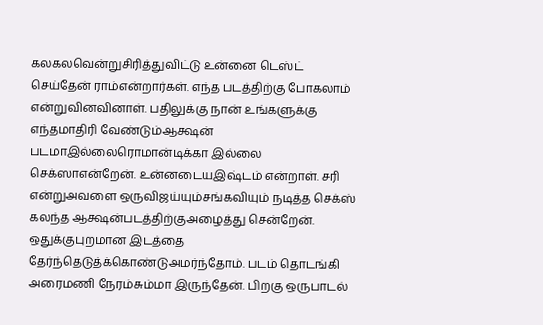கலகலவென்றுசிரித்துவிட்டு உன்னை டெஸ்ட் செய்தேன் ராம்என்றார்கள். எந்த படத்திற்கு போகலாம் என்றுவினவினாள். பதிலுக்கு நான் உங்களுக்கு எந்தமாதிரி வேண்டும்ஆக்ஷன் படமாஇல்லைரொமான்டிக்கா இல்லை செக்ஸாஎன்றேன். உன்னடையஇஷ்டம் என்றாள். சரி என்றுஅவளை ஒருவிஜய்யும்சங்கவியும் நடித்த செக்ஸ் கலந்த ஆக்ஷன்படத்திற்குஅழைத்து சென்றேன். ஒதுக்குபுறமான இடத்தை தேர்ந்தெடுத்க்கொண்டுஅமர்ந்தோம். படம் தொடங்கி அரைமணி நேரம்சும்மா இருந்தேன். பிறகு ஒருபாடல்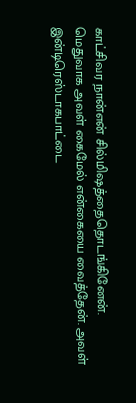காட்சிவர நான்என் சில்மிஷத்தைதொடங்கினேன். மெதுவாக அவள் கைமேல் என்கையை வைத்தேன். அவள் இன்டிரெஸ்டாகபாட்டை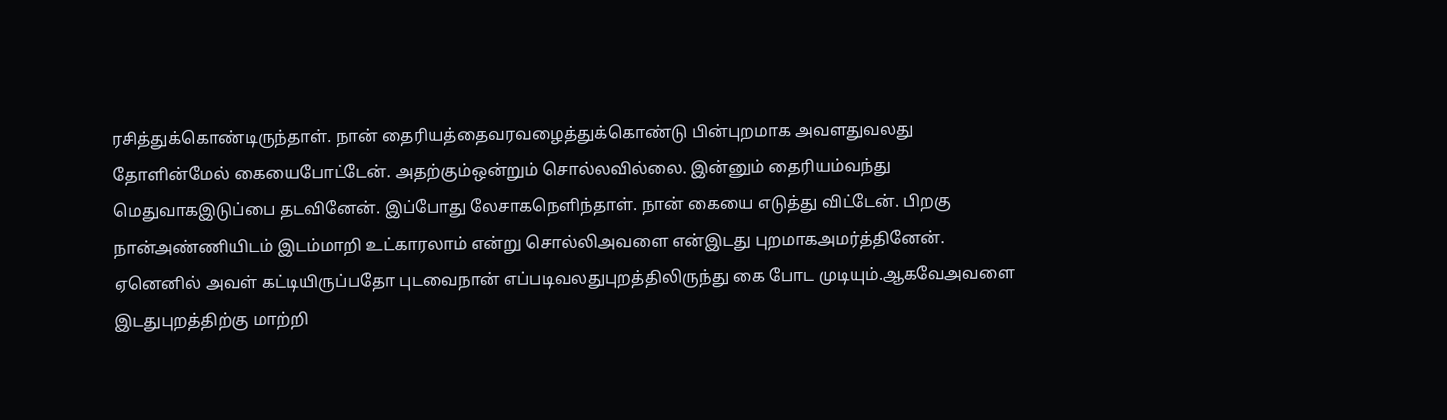ரசித்துக்கொண்டிருந்தாள். நான் தைரியத்தைவரவழைத்துக்கொண்டு பின்புறமாக அவளதுவலது தோளின்மேல் கையைபோட்டேன். அதற்கும்ஒன்றும் சொல்லவில்லை. இன்னும் தைரியம்வந்து மெதுவாகஇடுப்பை தடவினேன். இப்போது லேசாகநெளிந்தாள். நான் கையை எடுத்து விட்டேன். பிறகு நான்அண்ணியிடம் இடம்மாறி உட்காரலாம் என்று சொல்லிஅவளை என்இடது புறமாகஅமர்த்தினேன். ஏனெனில் அவள் கட்டியிருப்பதோ புடவைநான் எப்படிவலதுபுறத்திலிருந்து கை போட முடியும்.ஆகவேஅவளை இடதுபுறத்திற்கு மாற்றி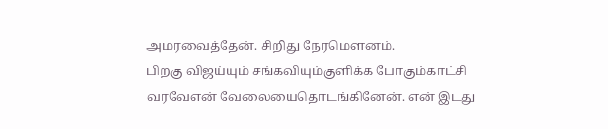அமரவைத்தேன். சிறிது நேரமௌனம்.
பிறகு விஜய்யும் சங்கவியும்குளிக்க போகும்காட்சி வரவேஎன் வேலையைதொடங்கினேன். என் இடது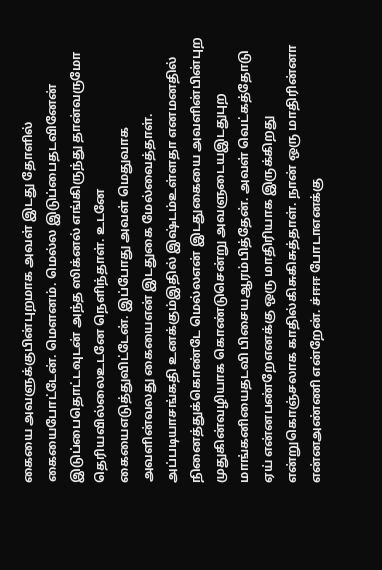கையை அவளுக்குபின்புறமாக அவள் இடது தோளில் கையைபோட்டேன். மௌனம். மெல்ல இடுப்பைதடவினேன் இடுப்பைதொட்டவுடன் அந்த ஸிக்னல் எங்கிருந்து தான்வருமோ தெரியவில்லைஉடனே நெளிந்தாள். உடனே கையைஎடுத்துவிட்டேன். இப்போது அவள் மெதுவாக அவளின்வலது கையைஎன் இடதுகை மேல்வைத்தாள். அப்படியாசங்கதி உனக்கும்இதில் இஷ்டம்உள்ளதா எனமனதில் நினைத்துக்கொண்டே மெல்லஎன் இடதுகையை அவளின்பின்புற முதுகின்வழியாக கொண்டுசென்று அவளுடையஇடதுபுற மாங்கனியைதடவி பிசையஆரம்பித்தேன். அவள் வெட்கத்தோடு ஏய் என்னபண்றேஎனக்கு ஒரு மாதிரியாக இருக்கிறது என்றுகொஞ்சலாக காதில்கிசுகிசுத்தாள். நான் ஒரு மாதிரின்னா என்னஅண்ணி என்றேன். ச்ஈஈ போடாஎனக்கு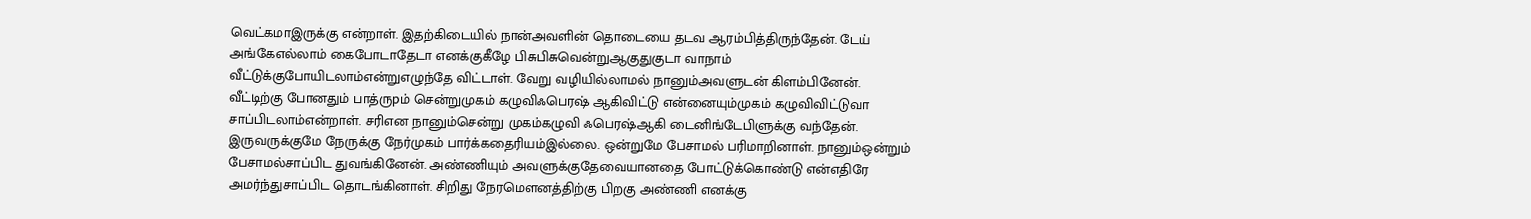வெட்கமாஇருக்கு என்றாள். இதற்கிடையில் நான்அவளின் தொடையை தடவ ஆரம்பித்திருந்தேன். டேய் அங்கேஎல்லாம் கைபோடாதேடா எனக்குகீழே பிசுபிசுவென்றுஆகுதுகுடா வாநாம் வீட்டுக்குபோயிடலாம்என்றுஎழுந்தே விட்டாள். வேறு வழியில்லாமல் நானும்அவளுடன் கிளம்பினேன்.
வீட்டிற்கு போனதும் பாத்ருpம் சென்றுமுகம் கழுவிஃபெரஷ் ஆகிவிட்டு என்னையும்முகம் கழுவிவிட்டுவா சாப்பிடலாம்என்றாள். சரிஎன நானும்சென்று முகம்கழுவி ஃபெரஷ்ஆகி டைனிங்டேபிளுக்கு வந்தேன். இருவருக்குமே நேருக்கு நேர்முகம் பார்க்கதைரியம்இல்லை. ஒன்றுமே பேசாமல் பரிமாறினாள். நானும்ஒன்றும் பேசாமல்சாப்பிட துவங்கினேன். அண்ணியும் அவளுக்குதேவையானதை போட்டுக்கொண்டு என்எதிரே அமர்ந்துசாப்பிட தொடங்கினாள். சிறிது நேரமௌனத்திற்கு பிறகு அண்ணி எனக்கு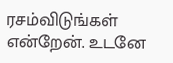ரசம்விடுங்கள் என்றேன். உடனே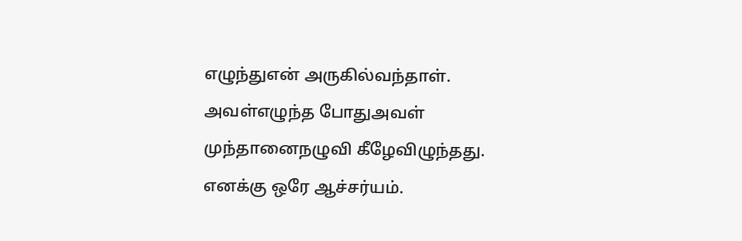எழுந்துஎன் அருகில்வந்தாள். அவள்எழுந்த போதுஅவள் முந்தானைநழுவி கீழேவிழுந்தது. எனக்கு ஒரே ஆச்சர்யம்.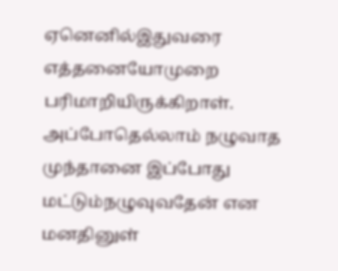ஏனெனில்இதுவரை எத்தனையோமுறை பரிமாறியிருக்கிறாள். அப்போதெல்லாம் நழுவாத முந்தானை இப்போது மட்டும்நழுவுவதேன் என மனதினுள்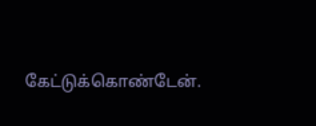கேட்டுக்கொண்டேன்.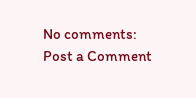No comments:
Post a Comment